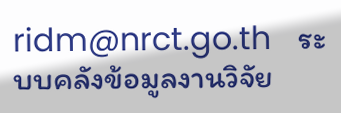ridm@nrct.go.th   ระบบคลังข้อมูลงานวิจัย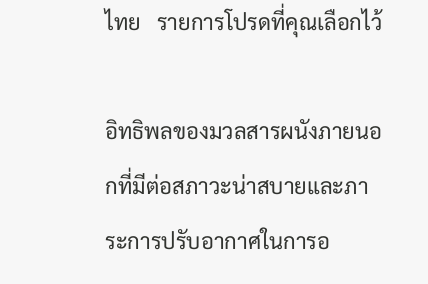ไทย   รายการโปรดที่คุณเลือกไว้

อิทธิพลของมวลสารผนังภายนอกที่มีต่อสภาวะน่าสบายและภาระการปรับอากาศในการอ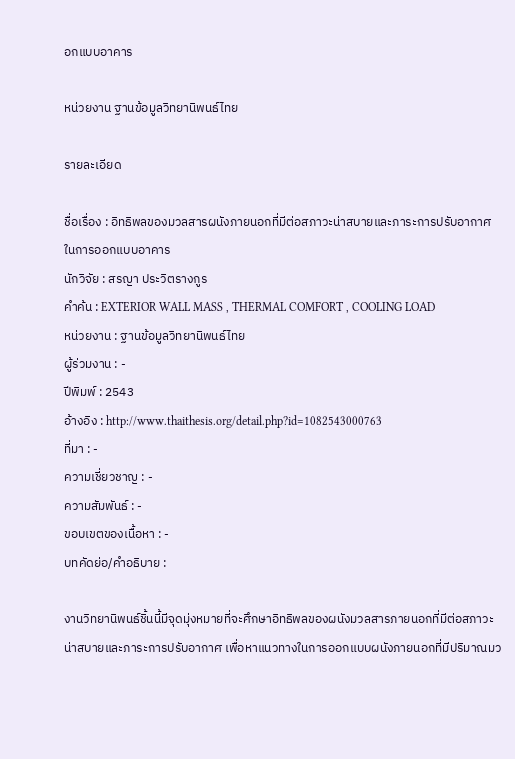อกแบบอาคาร

หน่วยงาน ฐานข้อมูลวิทยานิพนธ์ไทย

รายละเอียด

ชื่อเรื่อง : อิทธิพลของมวลสารผนังภายนอกที่มีต่อสภาวะน่าสบายและภาระการปรับอากาศในการออกแบบอาคาร
นักวิจัย : สรญา ประวิตรางกูร
คำค้น : EXTERIOR WALL MASS , THERMAL COMFORT , COOLING LOAD
หน่วยงาน : ฐานข้อมูลวิทยานิพนธ์ไทย
ผู้ร่วมงาน : -
ปีพิมพ์ : 2543
อ้างอิง : http://www.thaithesis.org/detail.php?id=1082543000763
ที่มา : -
ความเชี่ยวชาญ : -
ความสัมพันธ์ : -
ขอบเขตของเนื้อหา : -
บทคัดย่อ/คำอธิบาย :

งานวิทยานิพนธ์ชิ้นนี้มีจุดมุ่งหมายที่จะศึกษาอิทธิพลของผนังมวลสารภายนอกที่มีต่อสภาวะน่าสบายและภาระการปรับอากาศ เพื่อหาแนวทางในการออกแบบผนังภายนอกที่มีปริมาณมว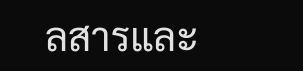ลสารและ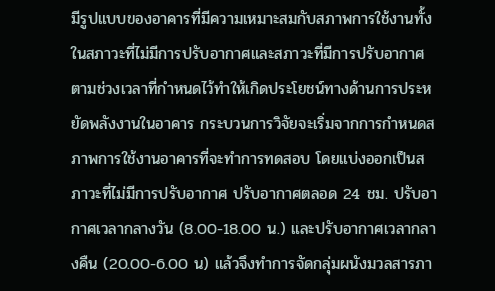มีรูปแบบของอาคารที่มีความเหมาะสมกับสภาพการใช้งานทั้งในสภาวะที่ไม่มีการปรับอากาศและสภาวะที่มีการปรับอากาศตามช่วงเวลาที่กำหนดไว้ทำให้เกิดประโยชน์ทางด้านการประหยัดพลังงานในอาคาร กระบวนการวิจัยจะเริ่มจากการกำหนดสภาพการใช้งานอาคารที่จะทำการทดสอบ โดยแบ่งออกเป็นสภาวะที่ไม่มีการปรับอากาศ ปรับอากาศตลอด 24 ชม. ปรับอากาศเวลากลางวัน (8.00-18.00 น.) และปรับอากาศเวลากลางคืน (20.00-6.00 น) แล้วจึงทำการจัดกลุ่มผนังมวลสารภา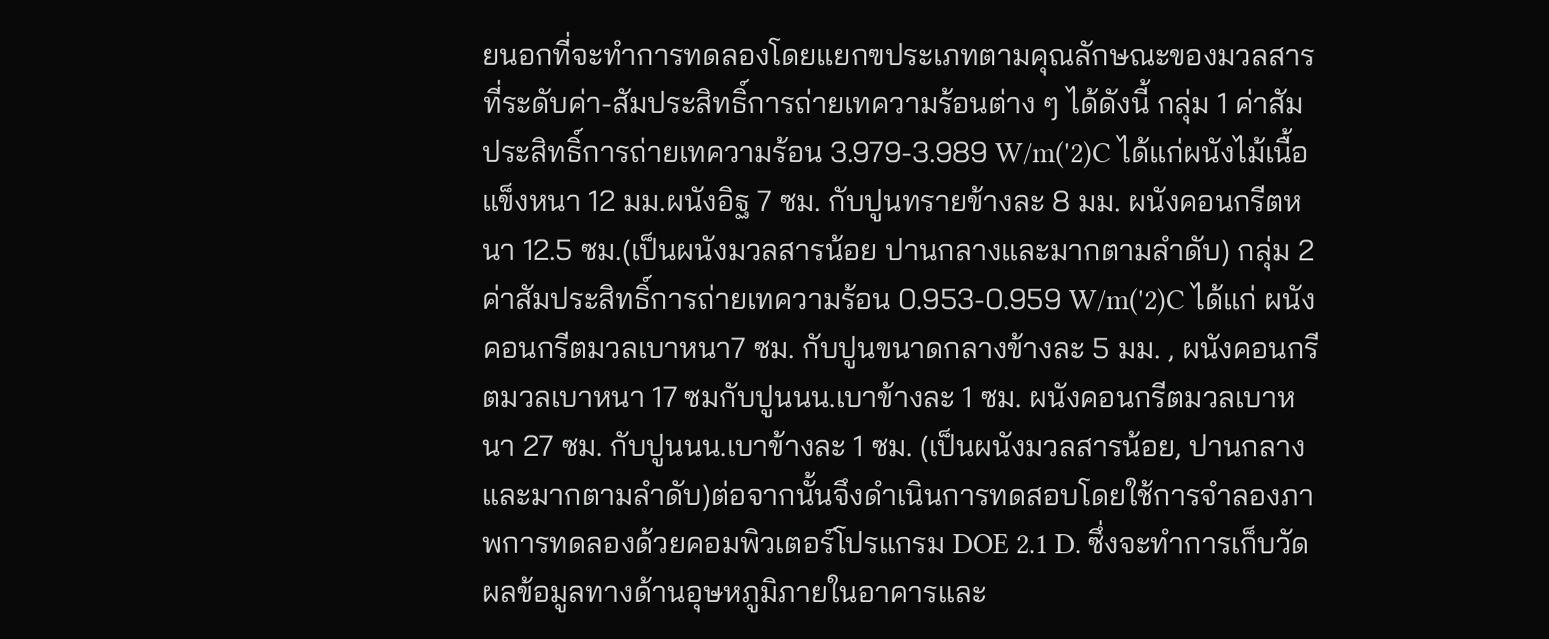ยนอกที่จะทำการทดลองโดยแยกฃประเภทตามคุณลักษณะของมวลสารที่ระดับค่า-สัมประสิทธิ์การถ่ายเทความร้อนต่าง ๆ ได้ดังนี้ กลุ่ม 1 ค่าสัมประสิทธิ์การถ่ายเทความร้อน 3.979-3.989 W/m('2)C ได้แก่ผนังไม้เนื้อแข็งหนา 12 มม.ผนังอิฐ 7 ซม. กับปูนทรายข้างละ 8 มม. ผนังคอนกรีตหนา 12.5 ซม.(เป็นผนังมวลสารน้อย ปานกลางและมากตามลำดับ) กลุ่ม 2 ค่าสัมประสิทธิ์การถ่ายเทความร้อน 0.953-0.959 W/m('2)C ได้แก่ ผนังคอนกรีตมวลเบาหนา7 ซม. กับปูนขนาดกลางข้างละ 5 มม. , ผนังคอนกรีตมวลเบาหนา 17 ซมกับปูนนน.เบาข้างละ 1 ซม. ผนังคอนกรีตมวลเบาหนา 27 ซม. กับปูนนน.เบาข้างละ 1 ซม. (เป็นผนังมวลสารน้อย, ปานกลางและมากตามลำดับ)ต่อจากนั้นจึงดำเนินการทดสอบโดยใช้การจำลองภาพการทดลองด้วยคอมพิวเตอร์โปรแกรม DOE 2.1 D. ซึ่งจะทำการเก็บวัดผลข้อมูลทางด้านอุษหภูมิภายในอาคารและ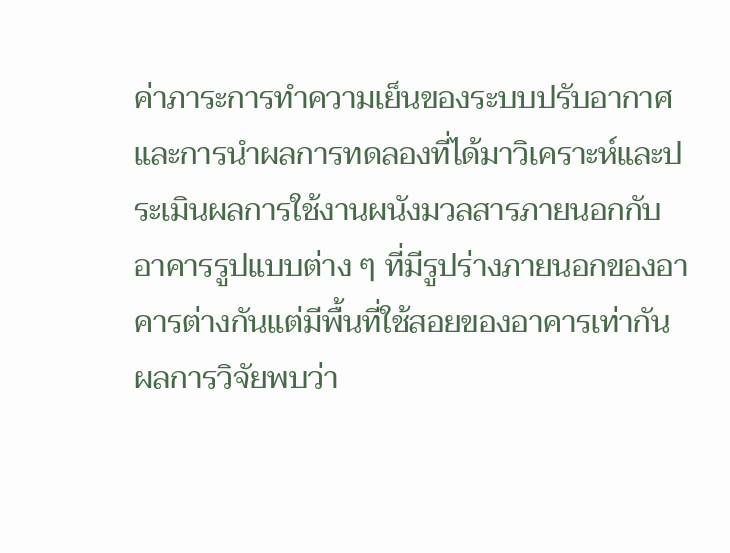ค่าภาระการทำความเย็นของระบบปรับอากาศ และการนำผลการทดลองที่ได้มาวิเคราะห์และประเมินผลการใช้งานผนังมวลสารภายนอกกับอาคารรูปแบบต่าง ๆ ที่มีรูปร่างภายนอกของอาคารต่างกันแต่มีพื้นที่ใช้สอยของอาคารเท่ากัน ผลการวิจัยพบว่า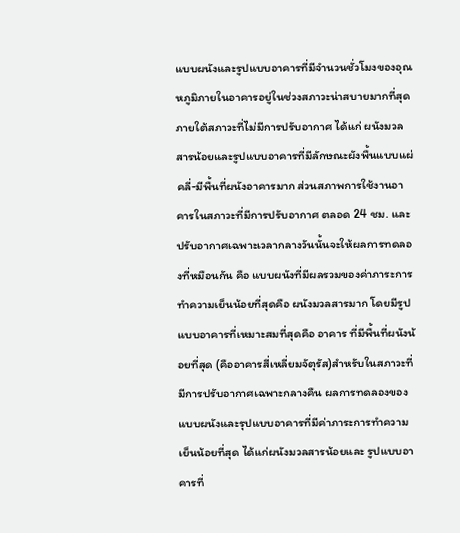แบบผนังและรูปแบบอาคารที่มีจำนวนชั่วโมงของอุณหภูมิภายในอาคารอยู่ในช่วงสภาวะน่าสบายมากที่สุดภายใต้สภาวะที่ไม่มีการปรับอากาศ ได้แก่ ผนังมวลสารน้อยและรูปแบบอาคารที่มีลักษณะผังพื้นแบบแผ่คลี่-มีพื้นที่ผนังอาคารมาก ส่วนสภาพการใช้งานอาคารในสภาวะที่มีการปรับอากาศ ตลอด 24 ชม. และปรับอากาศเฉพาะเวลากลางวันนั้นจะให้ผลการทดลองที่หมือนกัน คือ แบบผนังที่มีผลรวมของค่าภาระการทำความเย็นน้อยที่สุดคือ ผนังมวลสารมาก โดยมีรูปแบบอาคารที่เหมาะสมที่สุดคือ อาคาร ที่มีพื้นที่ผนังน้อยที่สุด (คืออาคารสี่เหลี่ยมจัตุรัส)สำหรับในสภาวะที่มีการปรับอากาศเฉพาะกลางคืน ผลการทดลองของแบบผนังและรุปแบบอาคารที่มีค่าภาระการทำความเย็นน้อยที่สุด ได้แก่ผนังมวลสารน้อยและ รูปแบบอาคารที่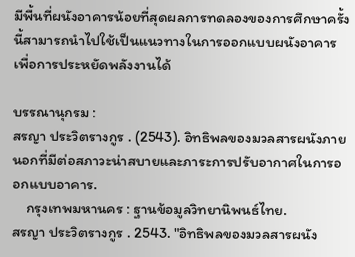มีพื้นที่ผนังอาคารน้อยที่สุดผลการทดลองของการศึกษาครั้งนี้สามารถนำไปใช้เป็นแนวทางในการออกแบบผนังอาคารเพื่อการประหยัดพลังงานได้

บรรณานุกรม :
สรญา ประวิตรางกูร . (2543). อิทธิพลของมวลสารผนังภายนอกที่มีต่อสภาวะน่าสบายและภาระการปรับอากาศในการออกแบบอาคาร.
    กรุงเทพมหานคร : ฐานข้อมูลวิทยานิพนธ์ไทย.
สรญา ประวิตรางกูร . 2543. "อิทธิพลของมวลสารผนัง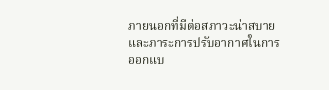ภายนอกที่มีต่อสภาวะน่าสบายและภาระการปรับอากาศในการออกแบ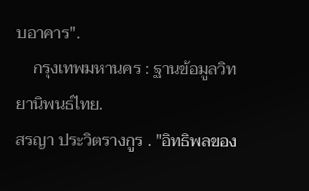บอาคาร".
    กรุงเทพมหานคร : ฐานข้อมูลวิทยานิพนธ์ไทย.
สรญา ประวิตรางกูร . "อิทธิพลของ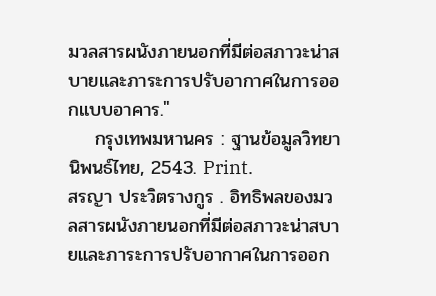มวลสารผนังภายนอกที่มีต่อสภาวะน่าสบายและภาระการปรับอากาศในการออกแบบอาคาร."
    กรุงเทพมหานคร : ฐานข้อมูลวิทยานิพนธ์ไทย, 2543. Print.
สรญา ประวิตรางกูร . อิทธิพลของมวลสารผนังภายนอกที่มีต่อสภาวะน่าสบายและภาระการปรับอากาศในการออก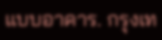แบบอาคาร. กรุงเท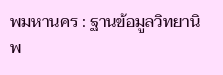พมหานคร : ฐานข้อมูลวิทยานิพ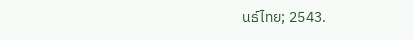นธ์ไทย; 2543.